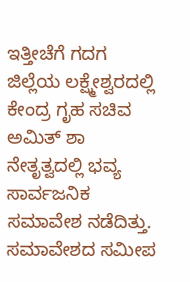ಇತ್ತೀಚೆಗೆ ಗದಗ ಜಿಲ್ಲೆಯ ಲಕ್ಷ್ಮೇಶ್ವರದಲ್ಲಿ ಕೇಂದ್ರ ಗೃಹ ಸಚಿವ ಅಮಿತ್ ಶಾ ನೇತೃತ್ವದಲ್ಲಿ ಭವ್ಯ ಸಾರ್ವಜನಿಕ ಸಮಾವೇಶ ನಡೆದಿತ್ತು. ಸಮಾವೇಶದ ಸಮೀಪ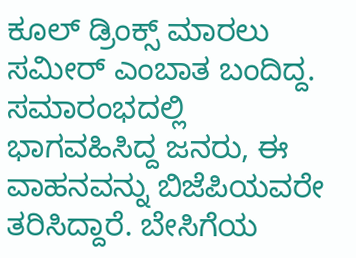ಕೂಲ್ ಡ್ರಿಂಕ್ಸ್ ಮಾರಲು ಸಮೀರ್ ಎಂಬಾತ ಬಂದಿದ್ದ. ಸಮಾರಂಭದಲ್ಲಿ ಭಾಗವಹಿಸಿದ್ದ ಜನರು, ಈ ವಾಹನವನ್ನು ಬಿಜೆಪಿಯವರೇ ತರಿಸಿದ್ದಾರೆ. ಬೇಸಿಗೆಯ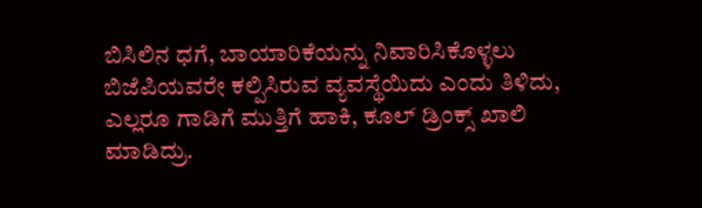ಬಿಸಿಲಿನ ಧಗೆ, ಬಾಯಾರಿಕೆಯನ್ನು ನಿವಾರಿಸಿಕೊಳ್ಳಲು ಬಿಜೆಪಿಯವರೇ ಕಲ್ಪಿಸಿರುವ ವ್ಯವಸ್ಥೆಯಿದು ಎಂದು ತಿಳಿದು, ಎಲ್ಲರೂ ಗಾಡಿಗೆ ಮುತ್ತಿಗೆ ಹಾಕಿ, ಕೂಲ್ ಡ್ರಿಂಕ್ಸ್ ಖಾಲಿ ಮಾಡಿದ್ರು.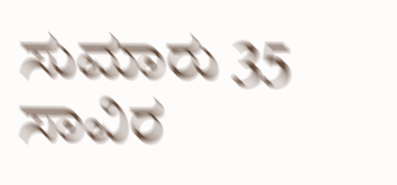ಸುಮಾರು 35 ಸಾವಿರ